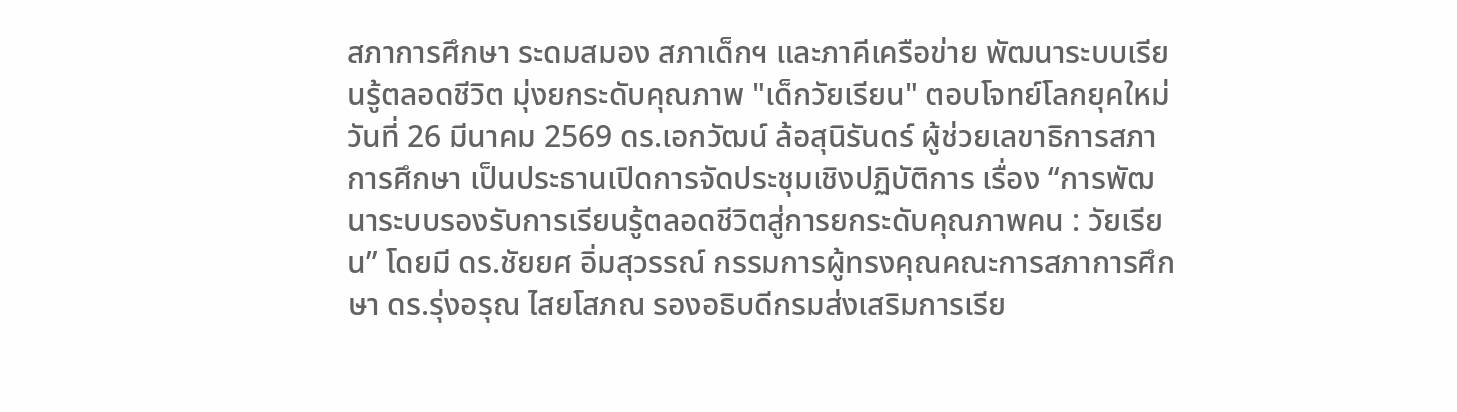สภาการศึกษา ระดมสมอง สภาเด็กฯ และภาคีเครือข่าย พัฒนาระบบเรียนรู้ตลอดชีวิต มุ่งยกระดับคุณภาพ "เด็กวัยเรียน" ตอบโจทย์โลกยุคใหม่
วันที่ 26 มีนาคม 2569 ดร.เอกวัฒน์ ล้อสุนิรันดร์ ผู้ช่วยเลขาธิการสภาการศึกษา เป็นประธานเปิดการจัดประชุมเชิงปฏิบัติการ เรื่อง “การพัฒนาระบบรองรับการเรียนรู้ตลอดชีวิตสู่การยกระดับคุณภาพคน : วัยเรียน” โดยมี ดร.ชัยยศ อิ่มสุวรรณ์ กรรมการผู้ทรงคุณคณะการสภาการศึกษา ดร.รุ่งอรุณ ไสยโสภณ รองอธิบดีกรมส่งเสริมการเรีย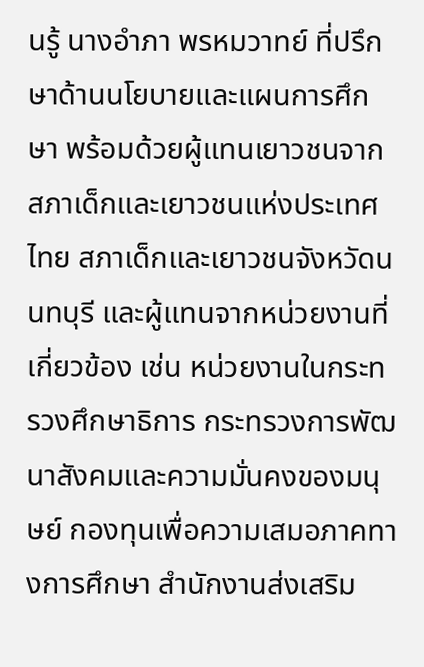นรู้ นางอำภา พรหมวาทย์ ที่ปรึกษาด้านนโยบายและแผนการศึกษา พร้อมด้วยผู้แทนเยาวชนจากสภาเด็กและเยาวชนแห่งประเทศไทย สภาเด็กและเยาวชนจังหวัดนนทบุรี และผู้แทนจากหน่วยงานที่เกี่ยวข้อง เช่น หน่วยงานในกระทรวงศึกษาธิการ กระทรวงการพัฒนาสังคมและความมั่นคงของมนุษย์ กองทุนเพื่อความเสมอภาคทางการศึกษา สำนักงานส่งเสริม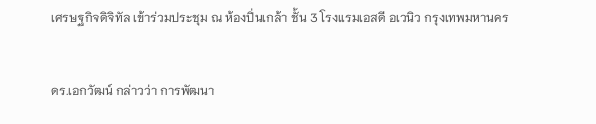เศรษฐกิจดิจิทัล เข้าร่วมประชุม ณ ห้องปิ่นเกล้า ชั้น 3 โรงแรมเอสดี อเวนิว กรุงเทพมหานคร


ดร.เอกวัฒน์ กล่าวว่า การพัฒนา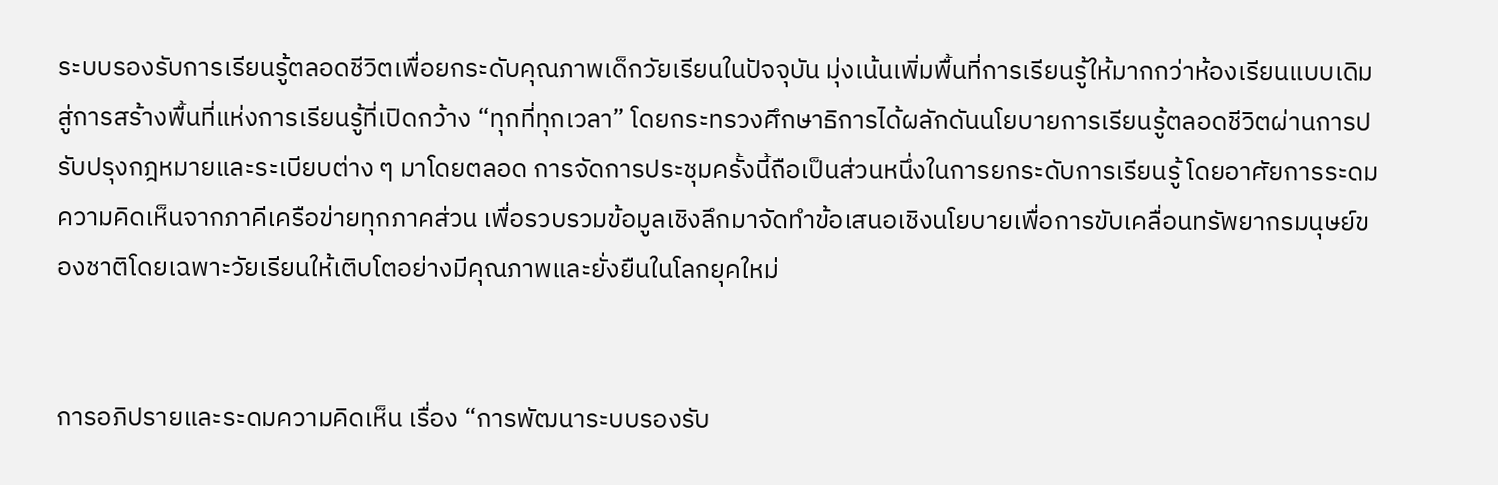ระบบรองรับการเรียนรู้ตลอดชีวิตเพื่อยกระดับคุณภาพเด็กวัยเรียนในปัจจุบัน มุ่งเน้นเพิ่มพื้นที่การเรียนรู้ให้มากกว่าห้องเรียนแบบเดิมสู่การสร้างพื้นที่แห่งการเรียนรู้ที่เปิดกว้าง “ทุกที่ทุกเวลา” โดยกระทรวงศึกษาธิการได้ผลักดันนโยบายการเรียนรู้ตลอดชีวิตผ่านการปรับปรุงกฎหมายและระเบียบต่าง ๆ มาโดยตลอด การจัดการประชุมครั้งนี้ถือเป็นส่วนหนึ่งในการยกระดับการเรียนรู้ โดยอาศัยการระดมความคิดเห็นจากภาคีเครือข่ายทุกภาคส่วน เพื่อรวบรวมข้อมูลเชิงลึกมาจัดทำข้อเสนอเชิงนโยบายเพื่อการขับเคลื่อนทรัพยากรมนุษย์ของชาติโดยเฉพาะวัยเรียนให้เติบโตอย่างมีคุณภาพและยั่งยืนในโลกยุคใหม่


การอภิปรายและระดมความคิดเห็น เรื่อง “การพัฒนาระบบรองรับ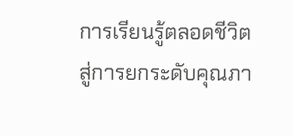การเรียนรู้ตลอดชีวิตสู่การยกระดับคุณภา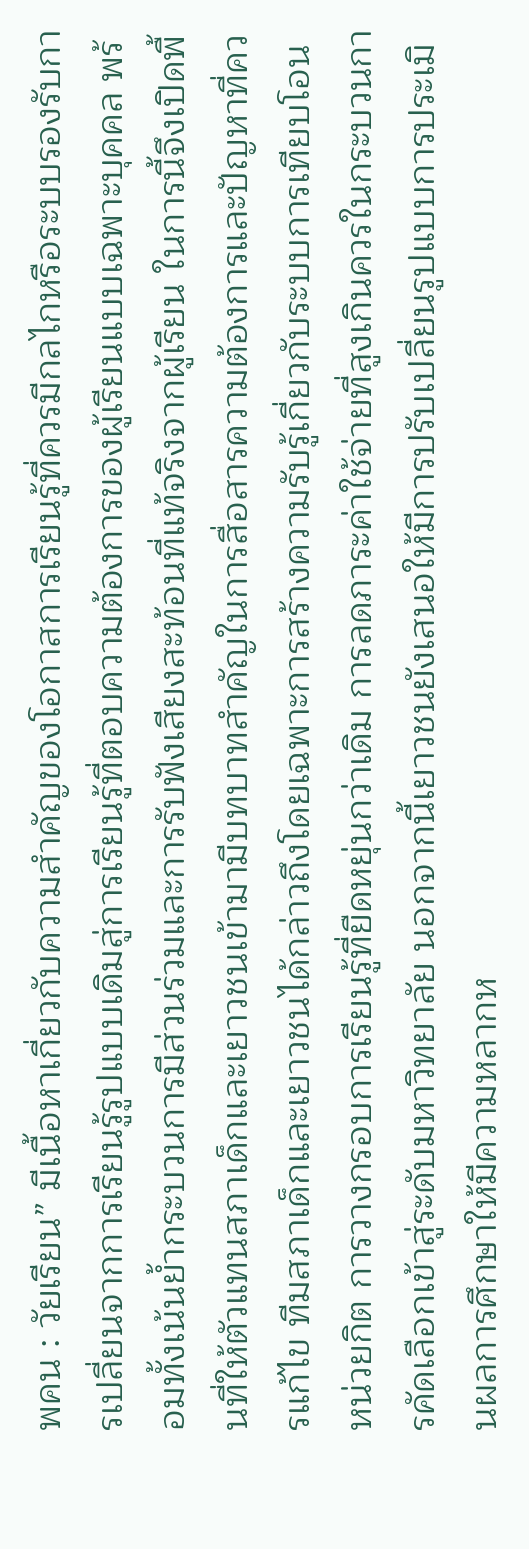พคน : วัยเรียน” มีเนื้อหาเกี่ยวกับความสำคัญของโอกาสการเรียนรู้ที่ควรมีกลไกหรือระบบรองรับการเปลี่ยนจากการเรียนรู้รูปแบบเดิมสู่การเรียนรู้ที่ตอบความต้องการของผู้เรียนแบบเฉพาะบุคคล พร้อมทั้งเน้นย้ำกระบวนการมีส่วนร่วมและการรับฟังเสียงสะท้อนที่แท้จริงจากผู้เรียน ในการนี้จึงเปิดพื้นที่ให้ตัวแทนสภาเด็กและเยาวชนเข้ามามีบทบาทสำคัญในการสื่อสารความต้องการและปัญหาที่ควรแก้ไข ทีมสภาเด็กและเยาวชนได้กล่าวถึงโดยเฉพาะการสร้างความรับรู้เกี่ยวกับระบบการเทียบโอนหน่วยกิต การวางกรอบการเรียนรู้ที่ยืดหยุ่นกว่าเดิม การลดภาระค่าใช้จ่ายที่สูงเกินควรในกระบวนการคัดเลือกเข้าสู่ระดับมหาวิทยาลัย นอกจากนี้เยาวชนยังเสนอให้มีการปรับเปลี่ยนรูปแบบการประเมินผลการศึกษาให้มีความหลากห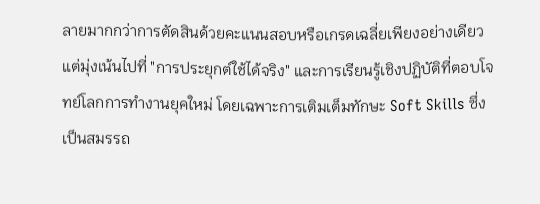ลายมากกว่าการตัดสินด้วยคะแนนสอบหรือเกรดเฉลี่ยเพียงอย่างเดียว แต่มุ่งเน้นไปที่ "การประยุกต์ใช้ได้จริง" และการเรียนรู้เชิงปฏิบัติที่ตอบโจทย์โลกการทำงานยุคใหม่ โดยเฉพาะการเติมเต็มทักษะ Soft Skills ซึ่งเป็นสมรรถ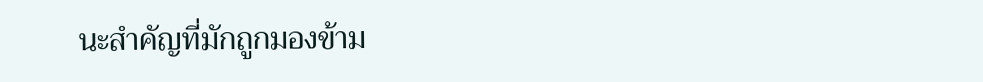นะสำคัญที่มักถูกมองข้าม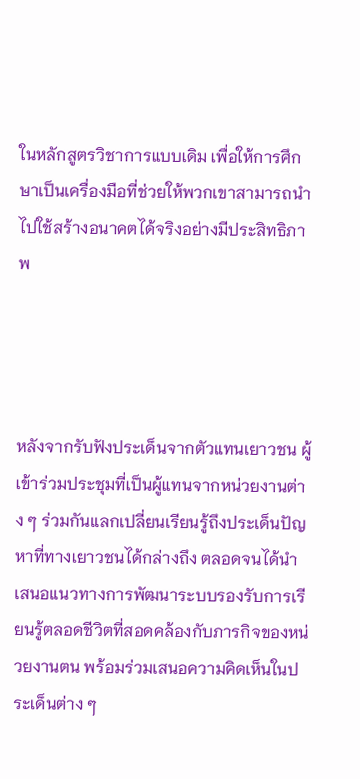ในหลักสูตรวิชาการแบบเดิม เพื่อให้การศึกษาเป็นเครื่องมือที่ช่วยให้พวกเขาสามารถนำไปใช้สร้างอนาคตได้จริงอย่างมีประสิทธิภาพ




หลังจากรับฟังประเด็นจากตัวแทนเยาวชน ผู้เข้าร่วมประชุมที่เป็นผู้แทนจากหน่วยงานต่าง ๆ ร่วมกันแลกเปลี่ยนเรียนรู้ถึงประเด็นปัญหาที่ทางเยาวชนได้กล่างถึง ตลอดจนได้นำเสนอแนวทางการพัฒนาระบบรองรับการเรียนรู้ตลอดชีวิตที่สอดคล้องกับภารกิจของหน่วยงานตน พร้อมร่วมเสนอความคิดเห็นในประเด็นต่าง ๆ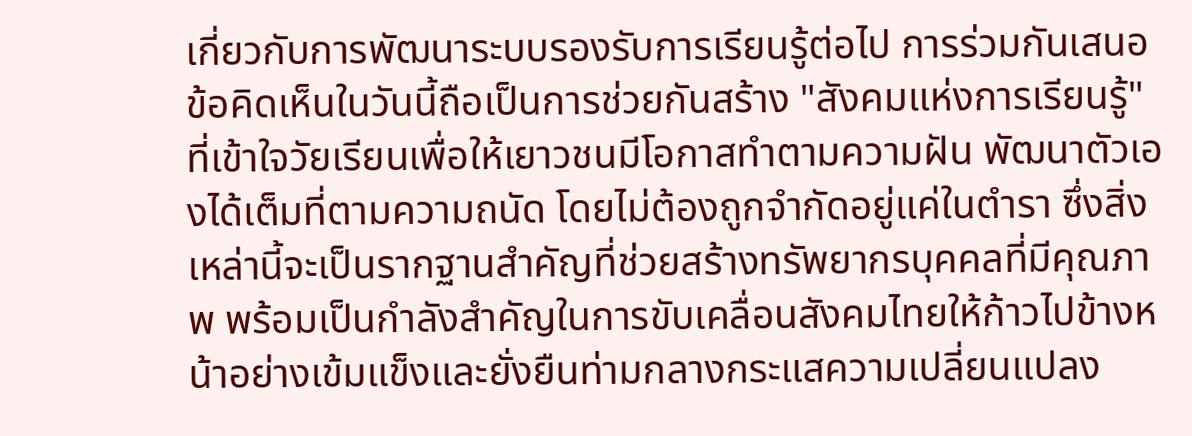เกี่ยวกับการพัฒนาระบบรองรับการเรียนรู้ต่อไป การร่วมกันเสนอข้อคิดเห็นในวันนี้ถือเป็นการช่วยกันสร้าง "สังคมแห่งการเรียนรู้" ที่เข้าใจวัยเรียนเพื่อให้เยาวชนมีโอกาสทำตามความฝัน พัฒนาตัวเองได้เต็มที่ตามความถนัด โดยไม่ต้องถูกจำกัดอยู่แค่ในตำรา ซึ่งสิ่งเหล่านี้จะเป็นรากฐานสำคัญที่ช่วยสร้างทรัพยากรบุคคลที่มีคุณภาพ พร้อมเป็นกำลังสำคัญในการขับเคลื่อนสังคมไทยให้ก้าวไปข้างหน้าอย่างเข้มแข็งและยั่งยืนท่ามกลางกระแสความเปลี่ยนแปลง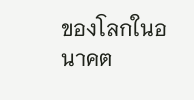ของโลกในอนาคต